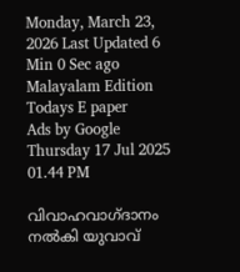Monday, March 23, 2026 Last Updated 6 Min 0 Sec ago Malayalam Edition
Todays E paper
Ads by Google
Thursday 17 Jul 2025 01.44 PM

വിവാഹവാഗ്ദാനം നല്‍കി യുവാവ്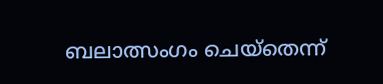ബലാത്സംഗം ചെയ്‌തെന്ന്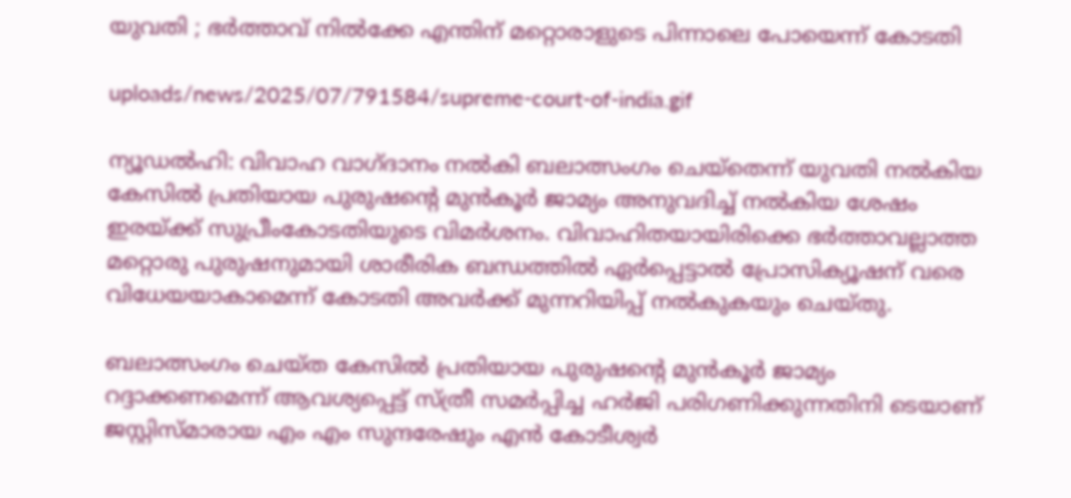യുവതി ; ഭര്‍ത്താവ് നില്‍ക്കേ എന്തിന് മറ്റൊരാളുടെ പിന്നാലെ പോയെന്ന് കോടതി

uploads/news/2025/07/791584/supreme-court-of-india.gif

ന്യൂഡല്‍ഹി: വിവാഹ വാഗ്ദാനം നല്‍കി ബലാത്സംഗം ചെയ്‌തെന്ന് യുവതി നല്‍കിയ കേസില്‍ പ്രതിയായ പുരുഷന്റെ മുന്‍കൂര്‍ ജാമ്യം അനുവദിച്ച് നല്‍കിയ ശേഷം ഇരയ്ക്ക് സുപ്രീംകോടതിയുടെ വിമര്‍ശനം. വിവാഹിതയായിരിക്കെ ഭര്‍ത്താവല്ലാത്ത മറ്റൊരു പുരുഷനുമായി ശാരീരിക ബന്ധത്തില്‍ ഏര്‍പ്പെട്ടാല്‍ പ്രോസിക്യൂഷന് വരെ വിധേയയാകാമെന്ന് കോടതി അവര്‍ക്ക് മുന്നറിയിപ്പ് നല്‍കുകയും ചെയ്തു.

ബലാത്സംഗം ചെയ്ത കേസില്‍ പ്രതിയായ പുരുഷന്റെ മുന്‍കൂര്‍ ജാമ്യം റദ്ദാക്കണമെന്ന് ആവശ്യപ്പെട്ട് സ്ത്രീ സമര്‍പ്പിച്ച ഹര്‍ജി പരിഗണിക്കുന്നതിനി ടെയാണ് ജസ്റ്റിസ്മാരായ എം എം സുന്ദരേഷും എന്‍ കോടീശ്വര്‍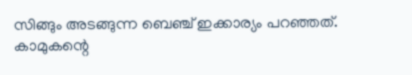സിങ്ങും അടങ്ങുന്ന ബെഞ്ച് ഇക്കാര്യം പറഞ്ഞത്. കാമുകന്റെ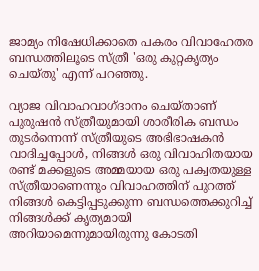ജാമ്യം നിഷേധിക്കാതെ പകരം വിവാഹേതര ബന്ധത്തിലൂടെ സ്ത്രീ 'ഒരു കുറ്റകൃത്യം ചെയ്തു' എന്ന് പറഞ്ഞു.

വ്യാജ വിവാഹവാഗ്ദാനം ചെയ്താണ് പുരുഷന്‍ സ്ത്രീയുമായി ശാരീരിക ബന്ധം തുടര്‍ന്നെന്ന് സ്ത്രീയുടെ അഭിഭാഷകന്‍ വാദിച്ചപ്പോള്‍, നിങ്ങള്‍ ഒരു വിവാഹിതയായ രണ്ട് മക്കളുടെ അമ്മയായ ഒരു പക്വതയുള്ള സ്ത്രീയാണെന്നും വിവാഹത്തിന് പുറത്ത് നിങ്ങള്‍ കെട്ടിപ്പടുക്കുന്ന ബന്ധത്തെക്കുറിച്ച് നിങ്ങള്‍ക്ക് കൃത്യമായി അറിയാമെന്നുമായിരുന്നു കോടതി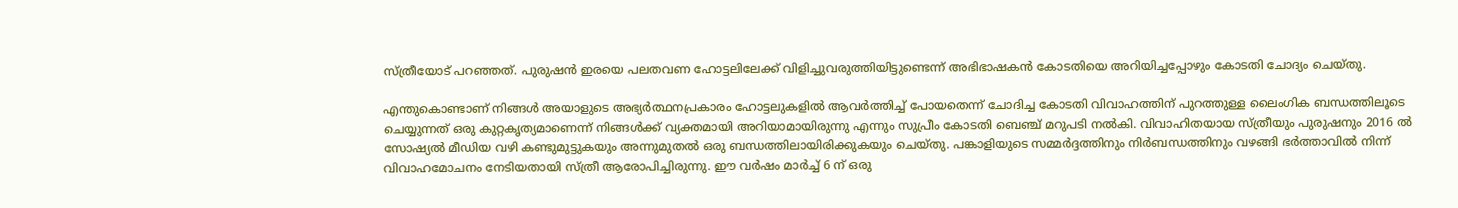സ്ത്രീയോട് പറഞ്ഞത്. പുരുഷന്‍ ഇരയെ പലതവണ ഹോട്ടലിലേക്ക് വിളിച്ചുവരുത്തിയിട്ടുണ്ടെന്ന് അഭിഭാഷകന്‍ കോടതിയെ അറിയിച്ചപ്പോഴും കോടതി ചോദ്യം ചെയ്തു.

എന്തുകൊണ്ടാണ് നിങ്ങള്‍ അയാളുടെ അഭ്യര്‍ത്ഥനപ്രകാരം ഹോട്ടലുകളില്‍ ആവര്‍ത്തിച്ച് പോയതെന്ന് ചോദിച്ച കോടതി വിവാഹത്തിന് പുറത്തുള്ള ലൈംഗിക ബന്ധത്തിലൂടെ ചെയ്യുന്നത് ഒരു കുറ്റകൃത്യമാണെന്ന് നിങ്ങള്‍ക്ക് വ്യക്തമായി അറിയാമായിരുന്നു എന്നും സുപ്രീം കോടതി ബെഞ്ച് മറുപടി നല്‍കി. വിവാഹിതയായ സ്ത്രീയും പുരുഷനും 2016 ല്‍ സോഷ്യല്‍ മീഡിയ വഴി കണ്ടുമുട്ടുകയും അന്നുമുതല്‍ ഒരു ബന്ധത്തിലായിരിക്കുകയും ചെയ്തു. പങ്കാളിയുടെ സമ്മര്‍ദ്ദത്തിനും നിര്‍ബന്ധത്തിനും വഴങ്ങി ഭര്‍ത്താവില്‍ നിന്ന് വിവാഹമോചനം നേടിയതായി സ്ത്രീ ആരോപിച്ചിരുന്നു. ഈ വര്‍ഷം മാര്‍ച്ച് 6 ന് ഒരു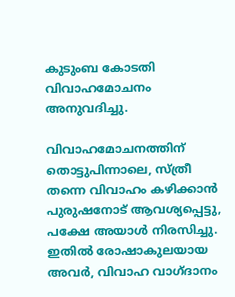കുടുംബ കോടതി വിവാഹമോചനം അനുവദിച്ചു.

വിവാഹമോചനത്തിന് തൊട്ടുപിന്നാലെ, സ്ത്രീ തന്നെ വിവാഹം കഴിക്കാന്‍ പുരുഷനോട് ആവശ്യപ്പെട്ടു, പക്ഷേ അയാള്‍ നിരസിച്ചു. ഇതില്‍ രോഷാകുലയായ അവര്‍, വിവാഹ വാഗ്ദാനം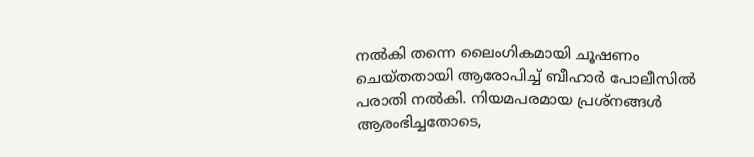നല്‍കി തന്നെ ലൈംഗികമായി ചൂഷണം ചെയ്തതായി ആരോപിച്ച് ബീഹാര്‍ പോലീസില്‍ പരാതി നല്‍കി. നിയമപരമായ പ്രശ്‌നങ്ങള്‍ ആരംഭിച്ചതോടെ,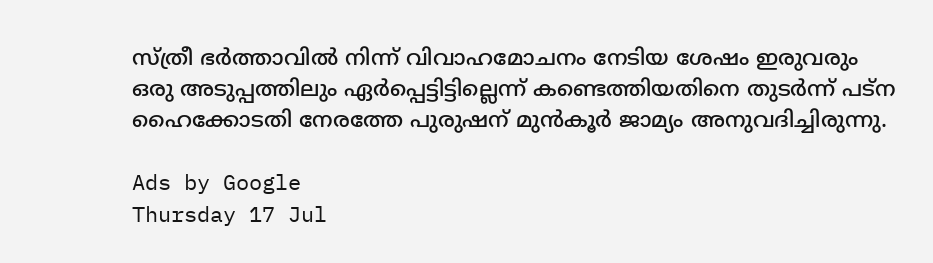സ്ത്രീ ഭര്‍ത്താവില്‍ നിന്ന് വിവാഹമോചനം നേടിയ ശേഷം ഇരുവരും ഒരു അടുപ്പത്തിലും ഏര്‍പ്പെട്ടിട്ടില്ലെന്ന് കണ്ടെത്തിയതിനെ തുടര്‍ന്ന് പട്ന ഹൈക്കോടതി നേരത്തേ പുരുഷന് മുന്‍കൂര്‍ ജാമ്യം അനുവദിച്ചിരുന്നു.

Ads by Google
Thursday 17 Jul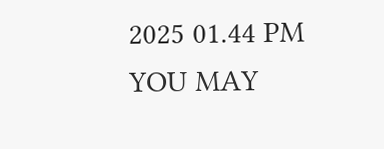2025 01.44 PM
YOU MAY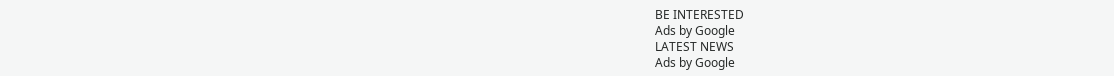BE INTERESTED
Ads by Google
LATEST NEWS
Ads by Google